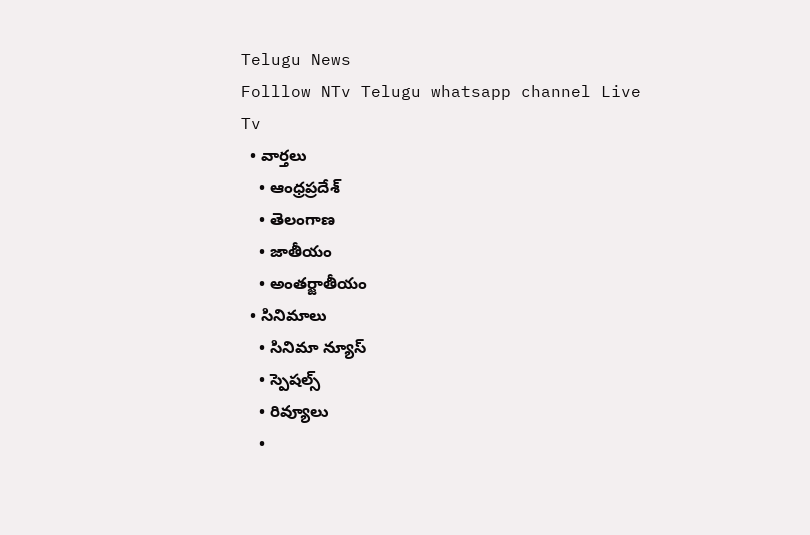Telugu News
Folllow NTv Telugu whatsapp channel Live Tv
  • వార్తలు
    • ఆంధ్రప్రదేశ్
    • తెలంగాణ
    • జాతీయం
    • అంతర్జాతీయం
  • సినిమాలు
    • సినిమా న్యూస్
    • స్పెషల్స్
    • రివ్యూలు
    •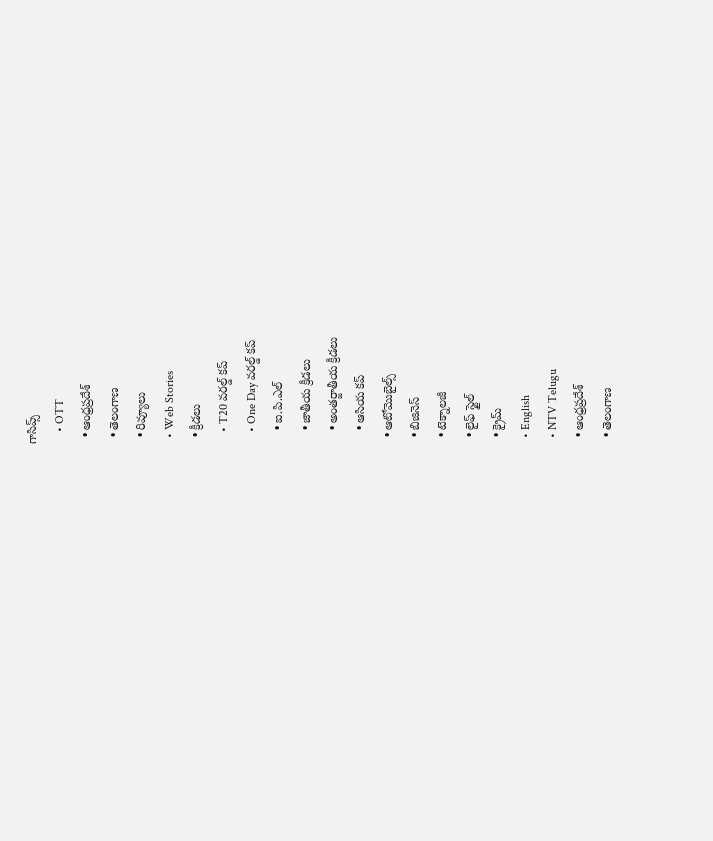గాసిప్స్
    • OTT
  • ఆంధ్రప్రదేశ్
  • తెలంగాణ
  • రివ్యూలు
  • Web Stories
  • క్రీడలు
    • T20 వరల్డ్ కప్
    • One Day వరల్డ్ కప్
    • ఐ.పి.ఎల్
    • జాతీయ క్రీడలు
    • అంతర్జాతీయ క్రీడలు
    • ఆసియ కప్
  • ఆటోమొబైల్స్
  • బిజినెస్‌
  • టెక్నాలజీ
  • లైఫ్ స్టైల్
  • క్రైమ్
  • English
  • NTV Telugu
  • ఆంధ్రప్రదేశ్
  • తెలంగాణ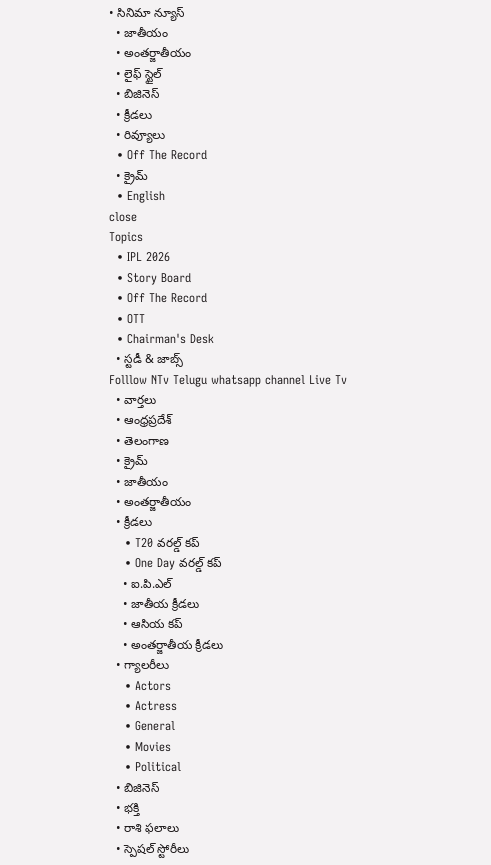• సినిమా న్యూస్
  • జాతీయం
  • అంతర్జాతీయం
  • లైఫ్ స్టైల్
  • బిజినెస్‌
  • క్రీడలు
  • రివ్యూలు
  • Off The Record
  • క్రైమ్
  • English
close
Topics
  • IPL 2026
  • Story Board
  • Off The Record
  • OTT
  • Chairman's Desk
  • స్టడీ & జాబ్స్
Folllow NTv Telugu whatsapp channel Live Tv
  • వార్తలు
  • ఆంధ్రప్రదేశ్
  • తెలంగాణ
  • క్రైమ్
  • జాతీయం
  • అంతర్జాతీయం
  • క్రీడలు
    • T20 వరల్డ్ కప్
    • One Day వరల్డ్ కప్
    • ఐ.పి.ఎల్
    • జాతీయ క్రీడలు
    • ఆసియ కప్
    • అంతర్జాతీయ క్రీడలు
  • గ్యాలరీలు
    • Actors
    • Actress
    • General
    • Movies
    • Political
  • బిజినెస్‌
  • భక్తి
  • రాశి ఫలాలు
  • స్పెషల్‌ స్టోరీలు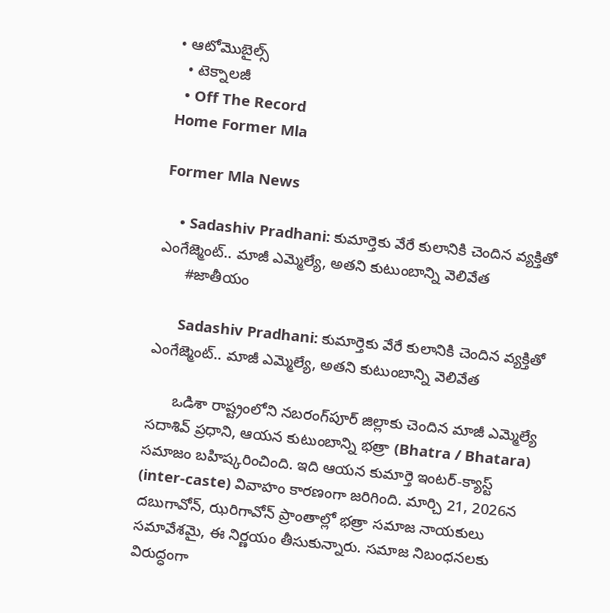• ఆటోమొబైల్స్
  • టెక్నాలజీ
  • Off The Record
Home Former Mla

Former Mla News

    • Sadashiv Pradhani: కుమార్తెకు వేరే కులానికి చెందిన వ్యక్తితో ఎంగేజ్మెంట్.. మాజీ ఎమ్మెల్యే, అతని కుటుంబాన్ని వెలివేత
      #జాతీయం

      Sadashiv Pradhani: కుమార్తెకు వేరే కులానికి చెందిన వ్యక్తితో ఎంగేజ్మెంట్.. మాజీ ఎమ్మెల్యే, అతని కుటుంబాన్ని వెలివేత

      ఒడిశా రాష్ట్రంలోని నబరంగ్‌పూర్ జిల్లాకు చెందిన మాజీ ఎమ్మెల్యే సదాశివ్ ప్రధాని, ఆయన కుటుంబాన్ని భత్రా (Bhatra / Bhatara) సమాజం బహిష్కరించింది. ఇది ఆయన కుమార్తె ఇంటర్-క్యాస్ట్ (inter-caste) వివాహం కారణంగా జరిగింది. మార్చి 21, 2026న దబుగావోన్, ఝరిగావోన్ ప్రాంతాల్లో భత్రా సమాజ నాయకులు సమావేశమై, ఈ నిర్ణయం తీసుకున్నారు. సమాజ నిబంధనలకు విరుద్ధంగా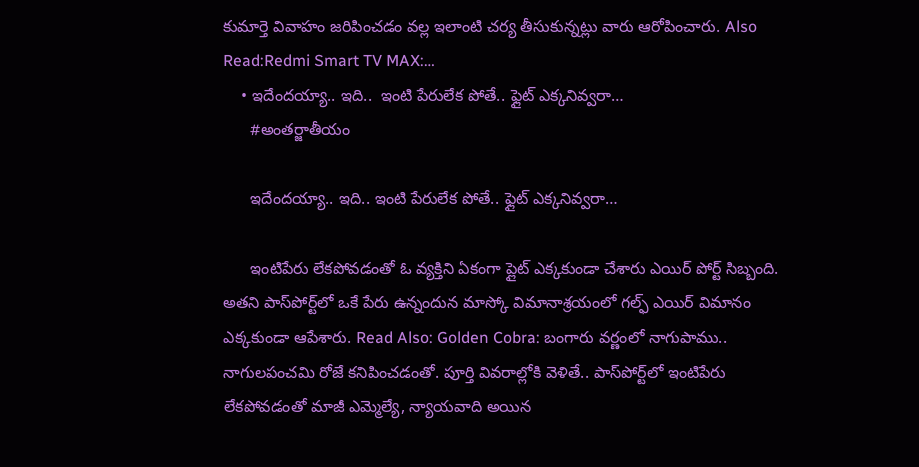కుమార్తె వివాహం జరిపించడం వల్ల ఇలాంటి చర్య తీసుకున్నట్లు వారు ఆరోపించారు. Also Read:Redmi Smart TV MAX:…
    • ఇదేందయ్యా.. ఇది..  ఇంటి పేరులేక పోతే.. ఫ్లైట్ ఎక్కనివ్వరా…
      #అంతర్జాతీయం

      ఇదేందయ్యా.. ఇది.. ఇంటి పేరులేక పోతే.. ఫ్లైట్ ఎక్కనివ్వరా…

      ఇంటిపేరు లేకపోవడంతో ఓ వ్యక్తిని ఏకంగా ప్లైట్ ఎక్కకుండా చేశారు ఎయిర్ పోర్ట్ సిబ్బంది. అతని పాస్‌పోర్ట్‌లో ఒకే పేరు ఉన్నందున మాస్కో విమానాశ్రయంలో గల్ఫ్ ఎయిర్ విమానం ఎక్కకుండా ఆపేశారు. Read Also: Golden Cobra: బంగారు వర్ణంలో నాగుపాము.. నాగులపంచమి రోజే కనిపించడంతో. పూర్తి వివరాల్లోకి వెళితే.. పాస్‌పోర్ట్‌లో ఇంటిపేరు లేకపోవడంతో మాజీ ఎమ్మెల్యే, న్యాయవాది అయిన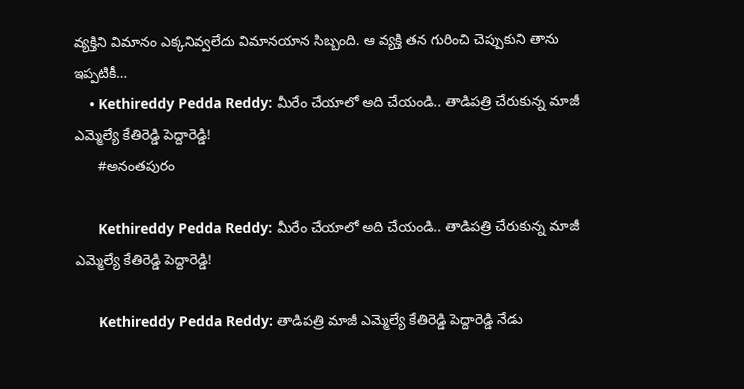వ్యక్తిని విమానం ఎక్కనివ్వలేదు విమానయాన సిబ్బంది. ఆ వ్యక్తి తన గురించి చెప్పుకుని తాను ఇప్పటికీ…
    • Kethireddy Pedda Reddy: మీరేం చేయాలో అది చేయండి.. తాడిపత్రి చేరుకున్న మాజీ ఎమ్మెల్యే కేతిరెడ్డి పెద్దారెడ్డి!
      #అనంతపురం

      Kethireddy Pedda Reddy: మీరేం చేయాలో అది చేయండి.. తాడిపత్రి చేరుకున్న మాజీ ఎమ్మెల్యే కేతిరెడ్డి పెద్దారెడ్డి!

      Kethireddy Pedda Reddy: తాడిపత్రి మాజీ ఎమ్మెల్యే కేతిరెడ్డి పెద్దారెడ్డి నేడు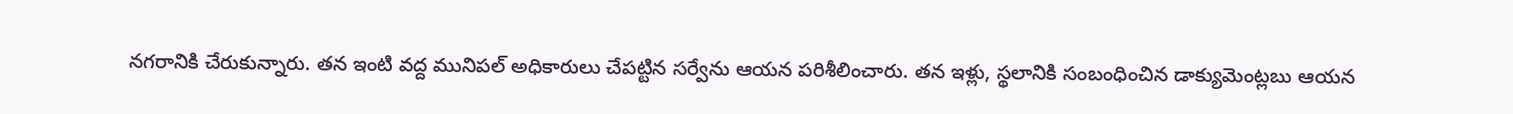నగరానికి చేరుకున్నారు. తన ఇంటి వద్ద మునిపల్ అధికారులు చేపట్టిన సర్వేను ఆయన పరిశీలించారు. తన ఇళ్లు, స్థలానికి సంబంధించిన డాక్యుమెంట్లబు ఆయన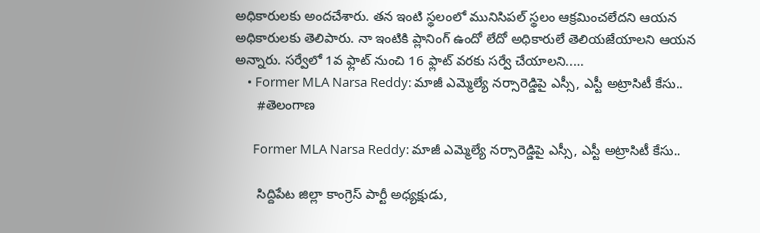అధికారులకు అందచేశారు. తన ఇంటి స్థలంలో మునిసిపల్ స్థలం ఆక్రమించలేదని ఆయన అధికారులకు తెలిపారు. నా ఇంటికి ప్లానింగ్ ఉందో లేదో అధికారులే తెలియజేయాలని ఆయన అన్నారు. సర్వేలో 1వ ఫ్లాట్ నుంచి 16 ఫ్లాట్ వరకు సర్వే చేయాలని..…
    • Former MLA Narsa Reddy: మాజీ ఎమ్మెల్యే నర్సారెడ్డి‌పై ఎస్సీ, ఎస్టీ అట్రాసిటీ కేసు..
      #తెలంగాణ

      Former MLA Narsa Reddy: మాజీ ఎమ్మెల్యే నర్సారెడ్డి‌పై ఎస్సీ, ఎస్టీ అట్రాసిటీ కేసు..

      సిద్దిపేట జిల్లా కాంగ్రెస్ పార్టీ అధ్యక్షుడు,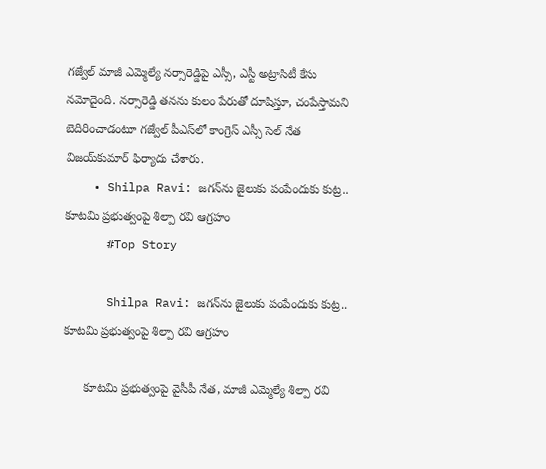గజ్వేల్ మాజీ ఎమ్మెల్యే నర్సారెడ్డి‌పై ఎస్సీ, ఎస్టీ అట్రాసిటీ కేసు నమోదైంది. నర్సారెడ్డి తనను కులం పేరుతో దూషిస్తూ, చంపేస్తామని బెదిరించాడంటూ గజ్వేల్ పీఎస్‌లో కాంగ్రెస్ ఎస్సీ సెల్ నేత విజయ్‌కుమార్ ఫిర్యాదు చేశారు.
    • Shilpa Ravi: జగన్‌ను జైలుకు పంపేందుకు కుట్ర.. కూటమి ప్రభుత్వంపై శిల్పా రవి ఆగ్రహం
      #Top Story

      Shilpa Ravi: జగన్‌ను జైలుకు పంపేందుకు కుట్ర.. కూటమి ప్రభుత్వంపై శిల్పా రవి ఆగ్రహం

      కూటమి ప్రభుత్వంపై వైసీపీ నేత, మాజీ ఎమ్మెల్యే శిల్పా రవి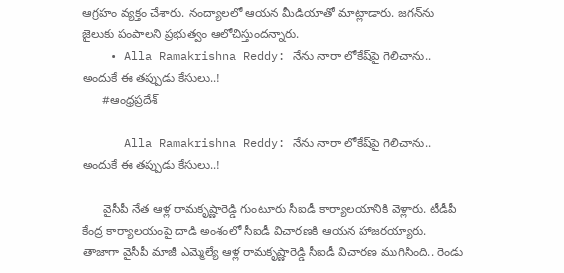ఆగ్రహం వ్యక్తం చేశారు. నంద్యాలలో ఆయన మీడియాతో మాట్లాడారు. జగన్‌ను జైలుకు పంపాలని ప్రభుత్వం ఆలోచిస్తుందన్నారు.
    • Alla Ramakrishna Reddy: నేను నారా లోకేష్‌పై గెలిచాను.. అందుకే ఈ తప్పుడు కేసులు..!
      #ఆంధ్రప్రదేశ్

      Alla Ramakrishna Reddy: నేను నారా లోకేష్‌పై గెలిచాను.. అందుకే ఈ తప్పుడు కేసులు..!

      వైసీపీ నేత ఆళ్ల రామకృష్ణారెడ్డి గుంటూరు సీఐడీ కార్యాలయానికి వెళ్లారు. టీడీపీ కేంద్ర కార్యాలయంపై దాడి అంశంలో సీఐడీ విచారణకి ఆయన హాజరయ్యారు. తాజాగా వైసీపీ మాజీ ఎమ్మెల్యే ఆళ్ల రామకృష్ణారెడ్డి సీఐడీ విచారణ ముగిసింది.. రెండు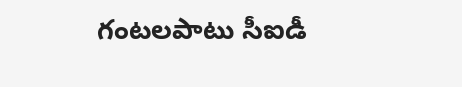గంటలపాటు సీఐడీ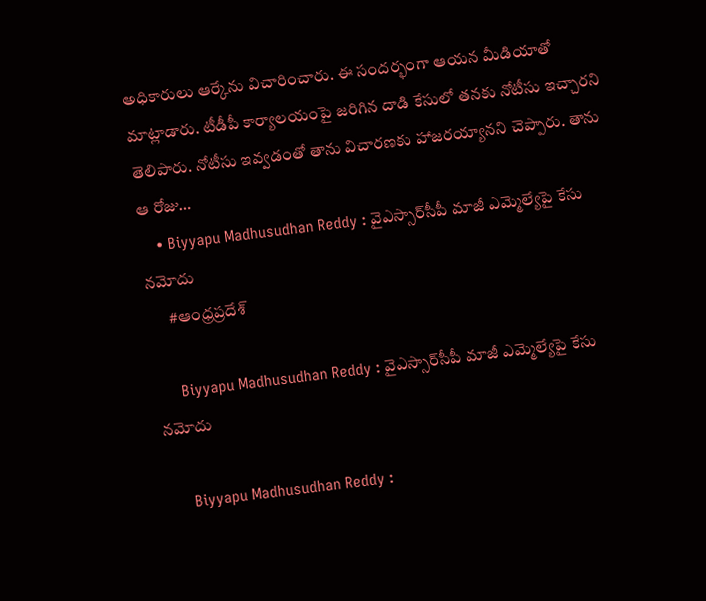అధికారులు ఆర్కేను విచారించారు. ఈ సందర్భంగా ఆయన మీడియాతో మాట్లాడారు. టీడీపీ కార్యాలయంపై జరిగిన దాడి కేసులో తనకు నోటీసు ఇచ్చారని తెలిపారు. నోటీసు ఇవ్వడంతో తాను విచారణకు హాజరయ్యానని చెప్పారు. తాను ఆ రోజు…
    • Biyyapu Madhusudhan Reddy : వైఎస్సార్‌సీపీ మాజీ ఎమ్మెల్యేపై కేసు నమోదు
      #ఆంధ్రప్రదేశ్

      Biyyapu Madhusudhan Reddy : వైఎస్సార్‌సీపీ మాజీ ఎమ్మెల్యేపై కేసు నమోదు

      Biyyapu Madhusudhan Reddy :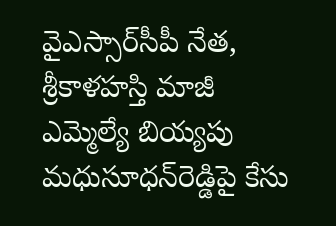వైఎస్సార్‌సీపీ నేత, శ్రీకాళహస్తి మాజీ ఎమ్మెల్యే బియ్యపు మధుసూధన్‌రెడ్డిపై కేసు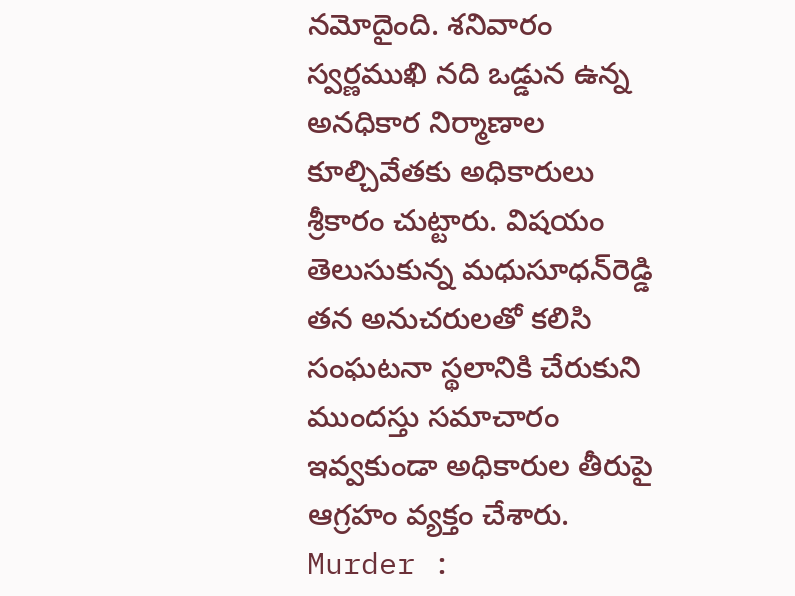నమోదైంది. శనివారం స్వర్ణముఖి నది ఒడ్డున ఉన్న అనధికార నిర్మాణాల కూల్చివేతకు అధికారులు శ్రీకారం చుట్టారు. విషయం తెలుసుకున్న మధుసూధన్‌రెడ్డి తన అనుచరులతో కలిసి సంఘటనా స్థలానికి చేరుకుని ముందస్తు సమాచారం ఇవ్వకుండా అధికారుల తీరుపై ఆగ్రహం వ్యక్తం చేశారు. Murder :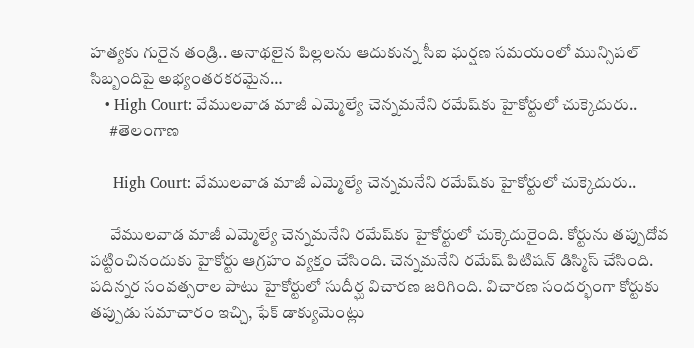హత్యకు గురైన తండ్రి.. అనాథలైన పిల్లలను ఆదుకున్న సీఐ ఘర్షణ సమయంలో మున్సిపల్ సిబ్బందిపై అభ్యంతరకరమైన…
    • High Court: వేములవాడ మాజీ ఎమ్మెల్యే చెన్నమనేని రమేష్‌కు హైకోర్టులో చుక్కెదురు..
      #తెలంగాణ

      High Court: వేములవాడ మాజీ ఎమ్మెల్యే చెన్నమనేని రమేష్‌కు హైకోర్టులో చుక్కెదురు..

      వేములవాడ మాజీ ఎమ్మెల్యే చెన్నమనేని రమేష్‌కు హైకోర్టులో చుక్కెదురైంది. కోర్టును తప్పుదోవ పట్టించినందుకు హైకోర్టు ఆగ్రహం వ్యక్తం చేసింది. చెన్నమనేని రమేష్ పిటిషన్ డిస్మిస్ చేసింది. పదిన్నర సంవత్సరాల పాటు హైకోర్టులో సుదీర్ఘ విచారణ జరిగింది. విచారణ సందర్భంగా కోర్టుకు తప్పుడు సమాచారం ఇచ్చి, ఫేక్ డాక్యుమెంట్లు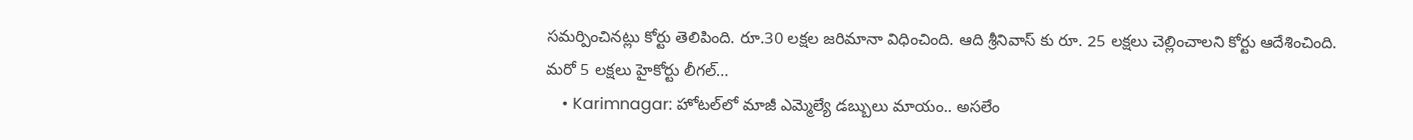సమర్పించినట్లు కోర్టు తెలిపింది. రూ.30 లక్షల జరిమానా విధించింది. ఆది శ్రీనివాస్ కు రూ. 25 లక్షలు చెల్లించాలని కోర్టు ఆదేశించింది. మరో 5 లక్షలు హైకోర్టు లీగల్…
    • Karimnagar: హోటల్‌లో మాజీ ఎమ్మెల్యే డబ్బులు మాయం.. అసలేం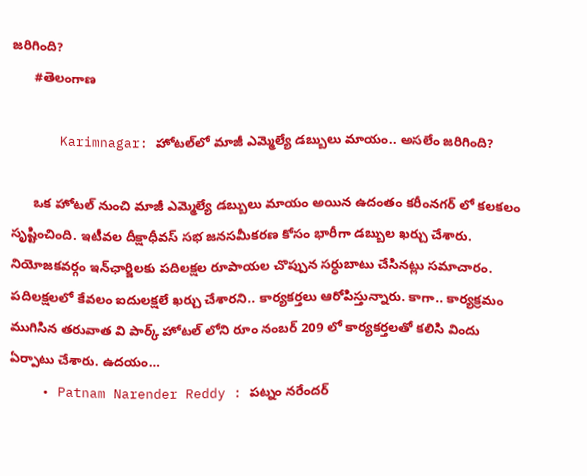జరిగింది?
      #తెలంగాణ

      Karimnagar: హోటల్‌లో మాజీ ఎమ్మెల్యే డబ్బులు మాయం.. అసలేం జరిగింది?

      ఒక హోటల్ నుంచి మాజీ ఎమ్మెల్యే డబ్బులు మాయం అయిన ఉదంతం కరీంనగర్ లో కలకలం సృష్టించింది. ఇటీవల దీక్షాధీవస్ సభ జనసమీకరణ కోసం భారీగా డబ్బుల ఖర్చు చేశారు. నియోజకవర్గం ఇన్‌ఛార్జిలకు పదిలక్షల రూపాయల చొప్పున సర్ధుబాటు చేసినట్లు సమాచారం. పదిలక్షలలో కేవలం ఐదులక్షలే ఖర్చు చేశారని.. కార్యకర్తలు ఆరోపిస్తున్నారు. కాగా.. కార్యక్రమం ముగిసిన తరువాత వి పార్క్ హోటల్ లోని రూం నంబర్ 209 లో కార్యకర్తలతో కలిసి విందు ఏర్పాటు చేశారు. ఉదయం…
    • Patnam Narender Reddy : పట్నం నరేందర్‌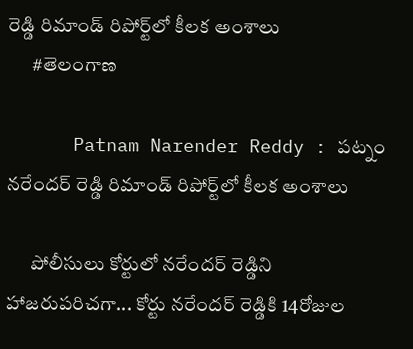రెడ్డి రిమాండ్‌ రిపోర్ట్‌లో కీలక అంశాలు
      #తెలంగాణ

      Patnam Narender Reddy : పట్నం నరేందర్‌ రెడ్డి రిమాండ్‌ రిపోర్ట్‌లో కీలక అంశాలు

      పోలీసులు కోర్టులో నరేందర్ రెడ్డిని హాజరుపరిచగా... కోర్టు నరేందర్ రెడ్డికి 14రోజుల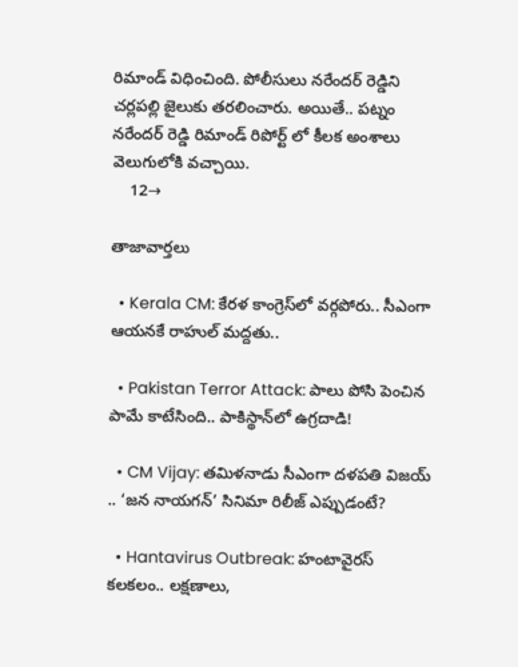రిమాండ్ విధించింది. పోలీసులు నరేందర్ రెడ్డిని చర్లపల్లి జైలుకు తరలించారు. అయితే.. పట్నం నరేందర్ రెడ్డి రిమాండ్ రిపోర్ట్ లో కీలక అంశాలు వెలుగులోకి వచ్చాయి.
    12→

తాజావార్తలు

  • Kerala CM: కేరళ కాంగ్రెస్‌లో వర్గపోరు.. సీఎంగా ఆయనకే రాహుల్ మద్దతు..

  • Pakistan Terror Attack: పాలు పోసి పెంచిన పామే కాటేసింది.. పాకిస్థాన్‌లో ఉగ్రదాడి!

  • CM Vijay: తమిళనాడు సీఎంగా దళపతి విజయ్ .. ‘జన నాయగన్’ సినిమా రిలీజ్ ఎప్పుడంటే?

  • Hantavirus Outbreak: హంటావైరస్ కలకలం.. లక్షణాలు,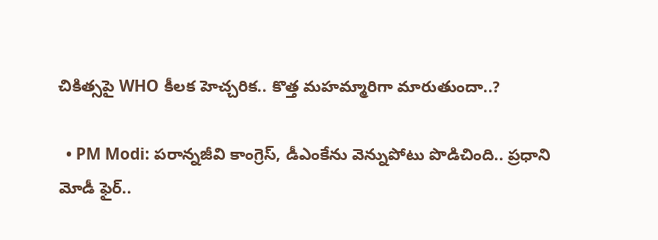చికిత్సపై WHO కీలక హెచ్చరిక.. కొత్త మహమ్మారిగా మారుతుందా..?

  • PM Modi: పరాన్నజీవి కాంగ్రెస్, డీఎంకేను వెన్నుపోటు పొడిచింది.. ప్రధాని మోడీ ఫైర్..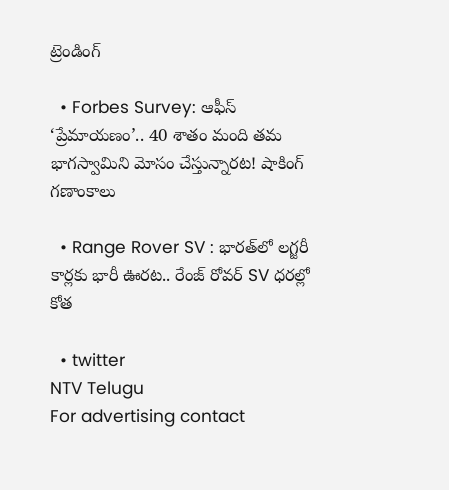ట్రెండింగ్‌

  • Forbes Survey: ఆఫీస్ ‘ప్రేమాయణం’.. 40 శాతం మంది తమ భాగస్వామిని మోసం చేస్తున్నారట! షాకింగ్ గణాంకాలు

  • Range Rover SV : భారత్‌లో లగ్జరీ కార్లకు భారీ ఊరట.. రేంజ్ రోవర్ SV ధరల్లో కోత

  • twitter
NTV Telugu
For advertising contact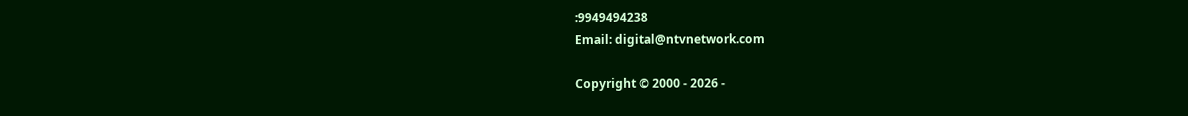:9949494238
Email: digital@ntvnetwork.com

Copyright © 2000 - 2026 -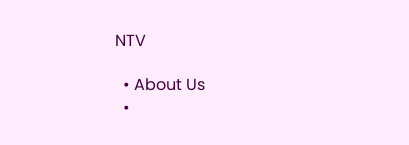NTV

  • About Us
  •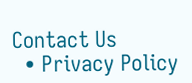Contact Us
  • Privacy Policy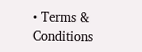• Terms & Conditions